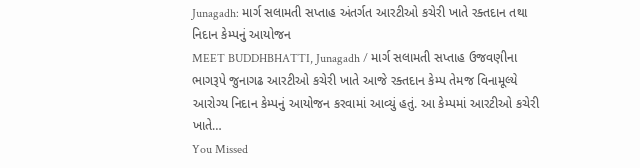Junagadh: માર્ગ સલામતી સપ્તાહ અંતર્ગત આરટીઓ કચેરી ખાતે રક્તદાન તથા નિદાન કેમ્પનું આયોજન
MEET BUDDHBHATTI, Junagadh / માર્ગ સલામતી સપ્તાહ ઉજવણીના ભાગરૂપે જુનાગઢ આરટીઓ કચેરી ખાતે આજે રક્તદાન કેમ્પ તેમજ વિનામૂલ્યે આરોગ્ય નિદાન કેમ્પનું આયોજન કરવામાં આવ્યું હતું. આ કેમ્પમાં આરટીઓ કચેરી ખાતે…
You Missed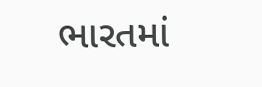ભારતમાં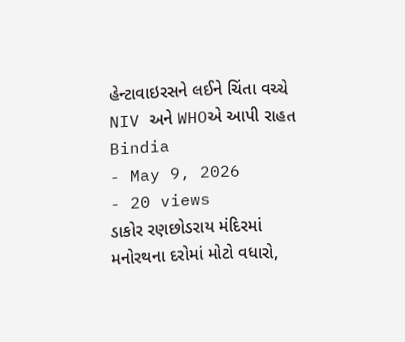હેન્ટાવાઇરસને લઈને ચિંતા વચ્ચે NIV અને WHOએ આપી રાહત
Bindia
- May 9, 2026
- 20 views
ડાકોર રણછોડરાય મંદિરમાં મનોરથના દરોમાં મોટો વધારો,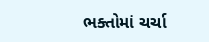ભક્તોમાં ચર્ચા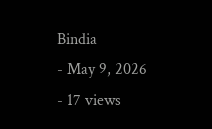Bindia
- May 9, 2026
- 17 views